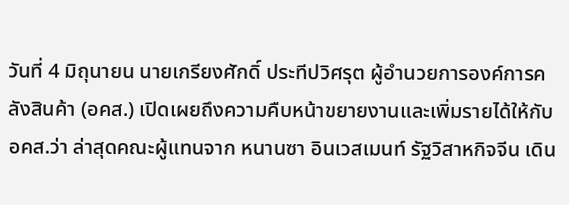วันที่ 4 มิถุนายน นายเกรียงศักดิ์ ประทีปวิศรุต ผู้อำนวยการองค์การคลังสินค้า (อคส.) เปิดเผยถึงความคืบหน้าขยายงานและเพิ่มรายได้ให้กับ อคส.ว่า ล่าสุดคณะผู้แทนจาก หนานซา อินเวสเมนท์ รัฐวิสาหกิจจีน เดิน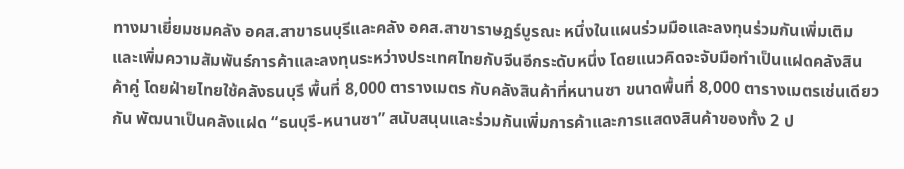ทางมาเยี่ยมชมคลัง อคส.สาขาธนบุรีและคลัง อคส.สาขาราษฎร์บูรณะ หนึ่งในแผนร่วมมือและลงทุนร่วมกันเพิ่มเติม และเพิ่มความสัมพันธ์การค้าและลงทุนระหว่างประเทศไทยกับจีนอีกระดับหนึ่ง โดยแนวคิดจะจับมือทำเป็นแฝดคลังสินค้าคู่ โดยฝ่ายไทยใช้คลังธนบุรี พื้นที่ 8,000 ตารางเมตร กับคลังสินค้าที่หนานซา ขนาดพื้นที่ 8,000 ตารางเมตรเช่นเดียวกัน พัฒนาเป็นคลังแฝด “ธนบุรี-หนานซา” สนับสนุนและร่วมกันเพิ่มการค้าและการแสดงสินค้าของทั้ง 2 ป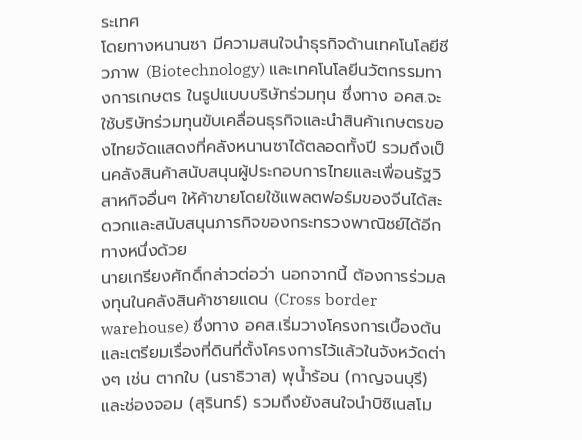ระเทศ
โดยทางหนานซา มีความสนใจนำธุรกิจด้านเทคโนโลยีชีวภาพ (Biotechnology) และเทคโนโลยีนวัตกรรมทางการเกษตร ในรูปแบบบริษัทร่วมทุน ซึ่งทาง อคส.จะใช้บริษัทร่วมทุนขับเคลื่อนธุรกิจและนำสินค้าเกษตรของไทยจัดแสดงที่คลังหนานซาได้ตลอดทั้งปี รวมถึงเป็นคลังสินค้าสนับสนุนผู้ประกอบการไทยและเพื่อนรัฐวิสาหกิจอื่นๆ ให้ค้าขายโดยใช้แพลตฟอร์มของจีนได้สะดวกและสนับสนุนภารกิจของกระทรวงพาณิชย์ได้อีกทางหนึ่งด้วย
นายเกรียงศักดิ์กล่าวต่อว่า นอกจากนี้ ต้องการร่วมลงทุนในคลังสินค้าชายแดน (Cross border warehouse) ซึ่งทาง อคส.เริ่มวางโครงการเบื้องต้นและเตรียมเรื่องที่ดินที่ตั้งโครงการไว้แล้วในจังหวัดต่างๆ เช่น ตากใบ (นราธิวาส) พุน้ำร้อน (กาญจนบุรี) และช่องจอม (สุรินทร์) รวมถึงยังสนใจนำบิซิเนสโม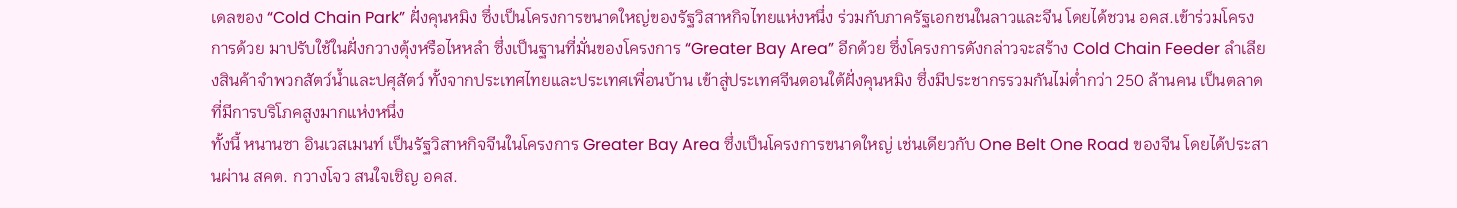เดลของ “Cold Chain Park” ฝั่งคุนหมิง ซึ่งเป็นโครงการขนาดใหญ่ของรัฐวิสาหกิจไทยแห่งหนึ่ง ร่วมกับภาครัฐเอกชนในลาวและจีน โดยได้ชวน อคส.เข้าร่วมโครงการด้วย มาปรับใช้ในฝั่งกวางตุ้งหรือไหหลำ ซึ่งเป็นฐานที่มั่นของโครงการ “Greater Bay Area” อีกด้วย ซึ่งโครงการดังกล่าวจะสร้าง Cold Chain Feeder ลำเลียงสินค้าจำพวกสัตว์น้ำและปศุสัตว์ ทั้งจากประเทศไทยและประเทศเพื่อนบ้าน เข้าสู่ประเทศจีนตอนใต้ฝั่งคุนหมิง ซึ่งมีประชากรรวมกันไม่ต่ำกว่า 250 ล้านคน เป็นตลาดที่มีการบริโภคสูงมากแห่งหนึ่ง
ทั้งนี้ หนานซา อินเวสเมนท์ เป็นรัฐวิสาหกิจจีนในโครงการ Greater Bay Area ซึ่งเป็นโครงการขนาดใหญ่ เช่นเดียวกับ One Belt One Road ของจีน โดยได้ประสานผ่าน สคต. กวางโจว สนใจเชิญ อคส.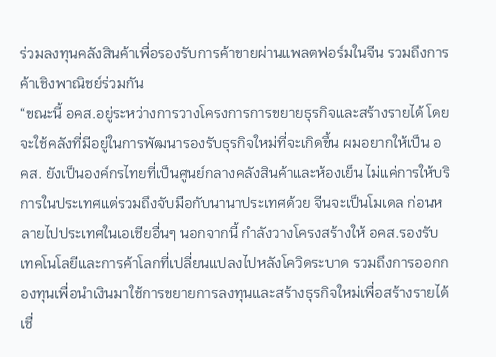ร่วมลงทุนคลังสินค้าเพื่อรองรับการค้าขายผ่านแพลตฟอร์มในจีน รวมถึงการค้าเชิงพาณิชย์ร่วมกัน
“ขณะนี้ อคส.อยู่ระหว่างการวางโครงการการขยายธุรกิจและสร้างรายได้ โดยจะใช้คลังที่มีอยู่ในการพัฒนารองรับธุรกิจใหม่ที่จะเกิดขึ้น ผมอยากให้เป็น อคส. ยังเป็นองค์กรไทยที่เป็นศูนย์กลางคลังสินค้าและห้องเย็น ไม่แค่การให้บริการในประเทศแต่รวมถึงจับมือกับนานาประเทศด้วย จีนจะเป็นโมเดล ก่อนหลายไปประเทศในเอเชียอื่นๆ นอกจากนี้ กำลังวางโครงสร้างให้ อคส.รองรับเทคโนโลยีและการค้าโลกที่เปลี่ยนแปลงไปหลังโควิดระบาด รวมถึงการออกกองทุนเพื่อนำเงินมาใช้การขยายการลงทุนและสร้างธุรกิจใหม่เพื่อสร้างรายได้ เชื่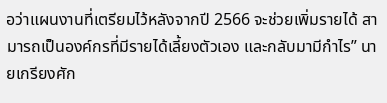อว่าแผนงานที่เตรียมไว้หลังจากปี 2566 จะช่วยเพิ่มรายได้ สามารถเป็นองค์กรที่มีรายได้เลี้ยงตัวเอง และกลับมามีกำไร” นายเกรียงศัก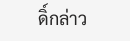ดิ์กล่าว